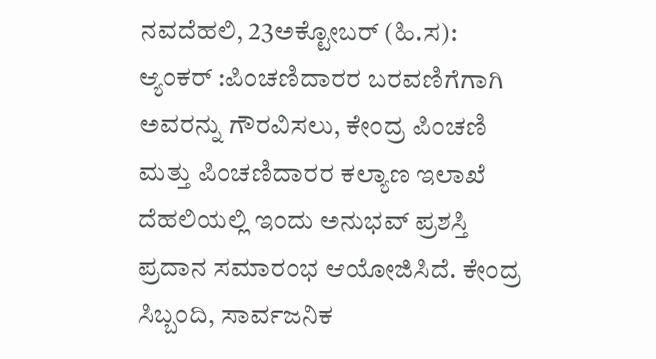ನವದೆಹಲಿ, 23ಅಕ್ಟೋಬರ್ (ಹಿ.ಸ):
ಆ್ಯಂಕರ್ :ಪಿಂಚಣಿದಾರರ ಬರವಣಿಗೆಗಾಗಿ ಅವರನ್ನು ಗೌರವಿಸಲು, ಕೇಂದ್ರ ಪಿಂಚಣಿ ಮತ್ತು ಪಿಂಚಣಿದಾರರ ಕಲ್ಯಾಣ ಇಲಾಖೆ ದೆಹಲಿಯಲ್ಲಿ ಇಂದು ಅನುಭವ್ ಪ್ರಶಸ್ತಿ ಪ್ರದಾನ ಸಮಾರಂಭ ಆಯೋಜಿಸಿದೆ. ಕೇಂದ್ರ ಸಿಬ್ಬಂದಿ, ಸಾರ್ವಜನಿಕ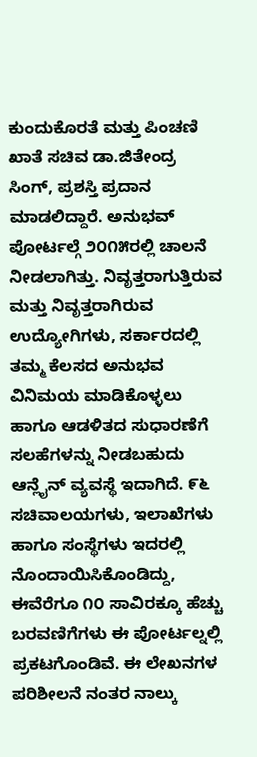ಕುಂದುಕೊರತೆ ಮತ್ತು ಪಿಂಚಣಿ ಖಾತೆ ಸಚಿವ ಡಾ.ಜಿತೇಂದ್ರ ಸಿಂಗ್, ಪ್ರಶಸ್ತಿ ಪ್ರದಾನ ಮಾಡಲಿದ್ದಾರೆ. ಅನುಭವ್ ಪೋರ್ಟಲ್ಗೆ ೨೦೧೫ರಲ್ಲಿ ಚಾಲನೆ ನೀಡಲಾಗಿತ್ತು. ನಿವೃತ್ತರಾಗುತ್ತಿರುವ ಮತ್ತು ನಿವೃತ್ತರಾಗಿರುವ ಉದ್ಯೋಗಿಗಳು, ಸರ್ಕಾರದಲ್ಲಿ ತಮ್ಮ ಕೆಲಸದ ಅನುಭವ ವಿನಿಮಯ ಮಾಡಿಕೊಳ್ಳಲು ಹಾಗೂ ಆಡಳಿತದ ಸುಧಾರಣೆಗೆ ಸಲಹೆಗಳನ್ನು ನೀಡಬಹುದು ಆನ್ಲೈನ್ ವ್ಯವಸ್ಥೆ ಇದಾಗಿದೆ. ೯೬ ಸಚಿವಾಲಯಗಳು, ಇಲಾಖೆಗಳು ಹಾಗೂ ಸಂಸ್ಥೆಗಳು ಇದರಲ್ಲಿ ನೊಂದಾಯಿಸಿಕೊಂಡಿದ್ದು, ಈವೆರೆಗೂ ೧೦ ಸಾವಿರಕ್ಕೂ ಹೆಚ್ಚು ಬರವಣಿಗೆಗಳು ಈ ಪೋರ್ಟಲ್ನಲ್ಲಿ ಪ್ರಕಟಗೊಂಡಿವೆ. ಈ ಲೇಖನಗಳ ಪರಿಶೀಲನೆ ನಂತರ ನಾಲ್ಕು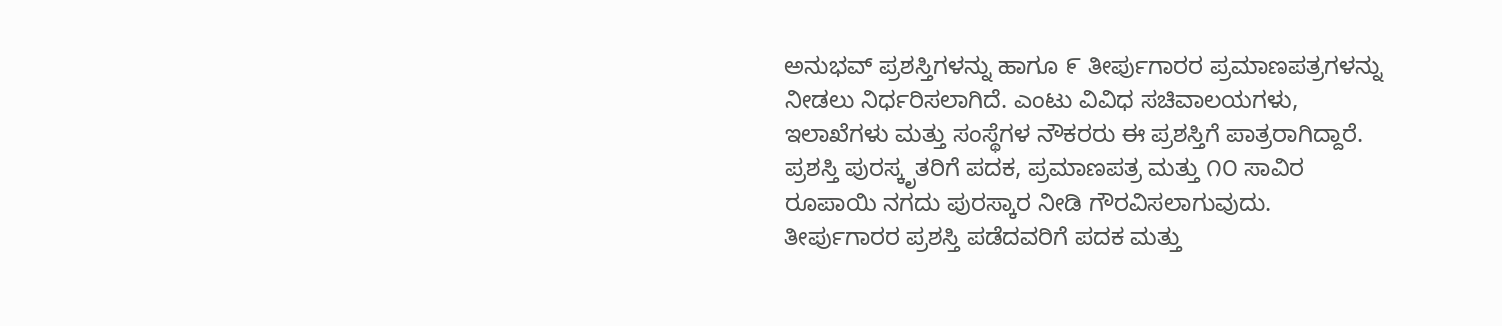ಅನುಭವ್ ಪ್ರಶಸ್ತಿಗಳನ್ನು ಹಾಗೂ ೯ ತೀರ್ಪುಗಾರರ ಪ್ರಮಾಣಪತ್ರಗಳನ್ನು ನೀಡಲು ನಿರ್ಧರಿಸಲಾಗಿದೆ. ಎಂಟು ವಿವಿಧ ಸಚಿವಾಲಯಗಳು, ಇಲಾಖೆಗಳು ಮತ್ತು ಸಂಸ್ಥೆಗಳ ನೌಕರರು ಈ ಪ್ರಶಸ್ತಿಗೆ ಪಾತ್ರರಾಗಿದ್ದಾರೆ. ಪ್ರಶಸ್ತಿ ಪುರಸ್ಕೃತರಿಗೆ ಪದಕ, ಪ್ರಮಾಣಪತ್ರ ಮತ್ತು ೧೦ ಸಾವಿರ ರೂಪಾಯಿ ನಗದು ಪುರಸ್ಕಾರ ನೀಡಿ ಗೌರವಿಸಲಾಗುವುದು. ತೀರ್ಪುಗಾರರ ಪ್ರಶಸ್ತಿ ಪಡೆದವರಿಗೆ ಪದಕ ಮತ್ತು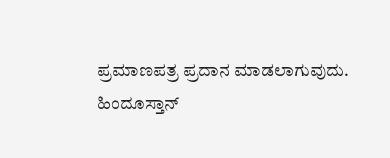ಪ್ರಮಾಣಪತ್ರ ಪ್ರದಾನ ಮಾಡಲಾಗುವುದು.
ಹಿಂದೂಸ್ತಾನ್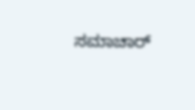ಸಮಾಚಾರ್